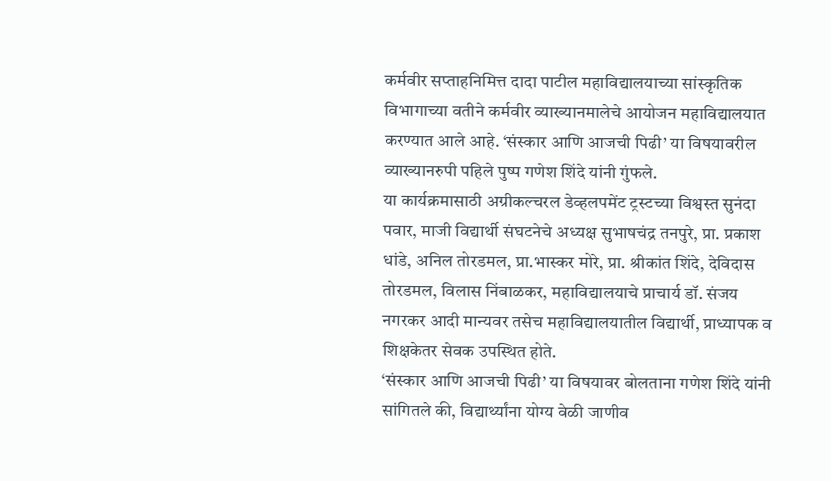कर्मवीर सप्ताहनिमित्त दादा पाटील महाविद्यालयाच्या सांस्कृतिक विभागाच्या वतीने कर्मवीर व्याख्यानमालेचे आयोजन महाविद्यालयात करण्यात आले आहे. ‘संस्कार आणि आजची पिढी’ या विषयावरील व्याख्यानरुपी पहिले पुष्प गणेश शिंदे यांनी गुंफले.
या कार्यक्रमासाठी अग्रीकल्चरल डेव्हलपमेंट ट्रस्टच्या विश्वस्त सुनंदा पवार, माजी विद्यार्थी संघटनेचे अध्यक्ष सुभाषचंद्र तनपुरे, प्रा. प्रकाश धांडे, अनिल तोरडमल, प्रा.भास्कर मोरे, प्रा. श्रीकांत शिंदे, देविदास तोरडमल, विलास निंबाळकर, महाविद्यालयाचे प्राचार्य डॉ. संजय नगरकर आदी मान्यवर तसेच महाविद्यालयातील विद्यार्थी, प्राध्यापक व शिक्षकेतर सेवक उपस्थित होते.
‘संस्कार आणि आजची पिढी’ या विषयावर बोलताना गणेश शिंदे यांनी सांगितले की, विद्यार्थ्यांना योग्य वेळी जाणीव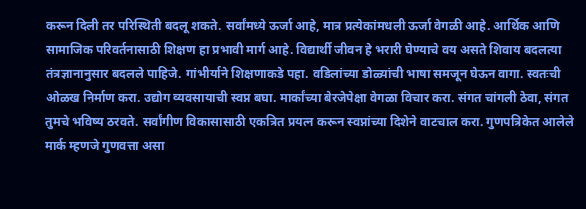करून दिली तर परिस्थिती बदलू शकते. सर्वांमध्ये ऊर्जा आहे, मात्र प्रत्येकांमधली ऊर्जा वेगळी आहे. आर्थिक आणि सामाजिक परिवर्तनासाठी शिक्षण हा प्रभावी मार्ग आहे. विद्यार्थी जीवन हे भरारी घेण्याचे वय असते शिवाय बदलत्या तंत्रज्ञानानुसार बदलले पाहिजे. गांभीर्याने शिक्षणाकडे पहा. वडिलांच्या डोळ्यांची भाषा समजून घेऊन वागा. स्वतःची ओळख निर्माण करा. उद्योग व्यवसायाची स्वप्न बघा. मार्कांच्या बेरजेपेक्षा वेगळा विचार करा. संगत चांगली ठेवा, संगत तुमचे भविष्य ठरवते. सर्वांगीण विकासासाठी एकत्रित प्रयत्न करून स्वप्नांच्या दिशेने वाटचाल करा. गुणपत्रिकेत आलेले मार्क म्हणजे गुणवत्ता असा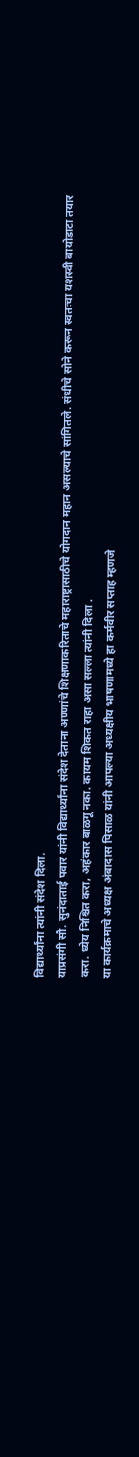विद्यार्थ्यांना त्यांनी संदेश दिला.
याप्रसंगी सौ. सुनंदाताई पवार यांनी विद्यार्थ्यांना संदेश देताना अण्णांचे शिक्षणाकरिताचे महाराष्ट्रासाठीचे योगदान महान असल्याचे सांगितले. संधीचे सोने करून स्वतःचा यशस्वी बायोडाटा तयार करा. ध्येय निश्चित करा, अहंकार बाळगू नका. कायम शिकत राहा असा सल्ला त्यांनी दिला .
या कार्यक्रमाचे अध्यक्ष अंबादास पिसाळ यांनी आपल्या अध्यक्षीय भाषणामध्ये हा कर्मवीर सप्ताह म्हणजे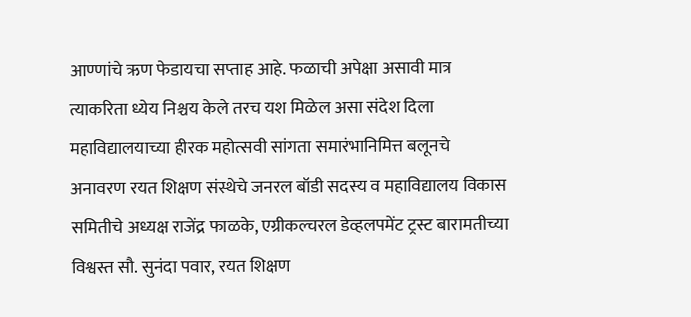आण्णांचे ऋण फेडायचा सप्ताह आहे. फळाची अपेक्षा असावी मात्र त्याकरिता ध्येय निश्चय केले तरच यश मिळेल असा संदेश दिला
महाविद्यालयाच्या हीरक महोत्सवी सांगता समारंभानिमित्त बलूनचे अनावरण रयत शिक्षण संस्थेचे जनरल बॉडी सदस्य व महाविद्यालय विकास समितीचे अध्यक्ष राजेंद्र फाळके, एग्रीकल्चरल डेव्हलपमेंट ट्रस्ट बारामतीच्या विश्वस्त सौ. सुनंदा पवार, रयत शिक्षण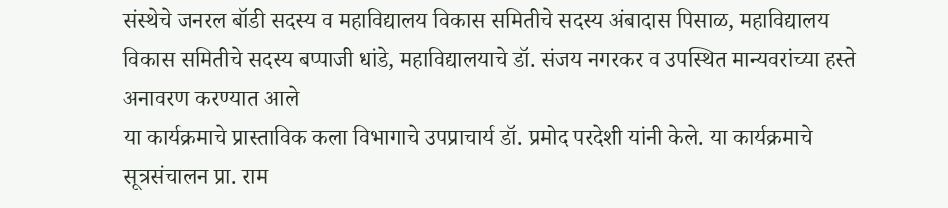संस्थेचे जनरल बॉडी सदस्य व महाविद्यालय विकास समितीचे सदस्य अंबादास पिसाळ, महाविद्यालय विकास समितीचे सदस्य बप्पाजी धांडे, महाविद्यालयाचे डॉ. संजय नगरकर व उपस्थित मान्यवरांच्या हस्ते अनावरण करण्यात आले
या कार्यक्रमाचे प्रास्ताविक कला विभागाचे उपप्राचार्य डॉ. प्रमोद परदेशी यांनी केले. या कार्यक्रमाचे सूत्रसंचालन प्रा. राम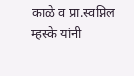काळे व प्रा.स्वप्निल म्हस्के यांनी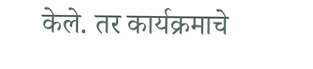केले. तर कार्यक्रमाचे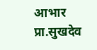आभार प्रा.सुखदेव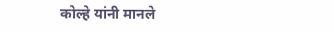कोल्हे यांनी मानले